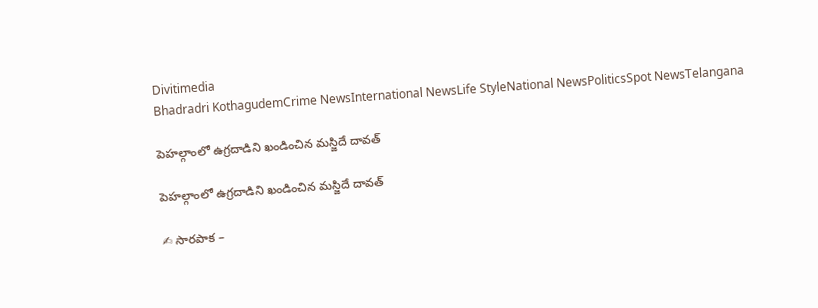Divitimedia
Bhadradri KothagudemCrime NewsInternational NewsLife StyleNational NewsPoliticsSpot NewsTelangana

పెహల్గాంలో ఉగ్రదాడిని ఖండించిన మస్జిదే దావత్

పెహల్గాంలో ఉగ్రదాడిని ఖండించిన మస్జిదే దావత్

✍ సారపాక –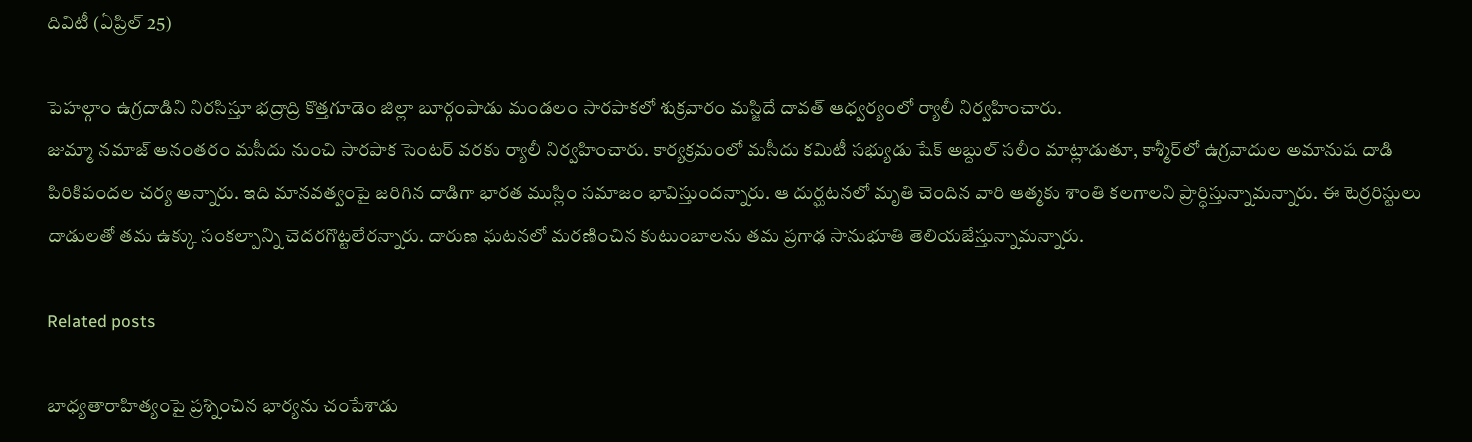దివిటీ (ఏప్రిల్ 25)

పెహల్గాం ఉగ్రదాడిని నిరసిస్తూ భద్రాద్రి కొత్తగూడెం జిల్లా బూర్గంపాడు మండలం సారపాకలో శుక్రవారం మస్జిదే దావత్ ఆధ్వ‌ర్యంలో ర్యాలీ నిర్వహించారు.
జుమ్మా నమాజ్ అనంతరం మసీదు నుంచి సారపాక సెంటర్ వరకు ర్యాలీ నిర్వహించారు. కార్యక్రమంలో మసీదు కమిటీ సభ్యుడు షేక్ అబ్దుల్ సలీం మాట్లాడుతూ, కాశ్మీర్‌లో ఉగ్రవాదుల అమానుష దాడి పిరికిపందల చర్య అన్నారు. ఇది మానవత్వంపై జరిగిన దాడిగా భారత ముస్లిం సమాజం భావిస్తుందన్నారు. ఆ దుర్ఘటనలో మృతి చెందిన వారి ఆత్మకు శాంతి కలగాలని ప్రార్ధిస్తున్నామన్నారు. ఈ టెర్రరిస్టులు దాడులతో తమ ఉక్కు సంకల్పాన్ని చెదరగొట్టలేరన్నారు. దారుణ ఘటనలో మరణించిన కుటుంబాలను తమ ప్రగాఢ సానుభూతి తెలియజేస్తున్నామన్నారు.

Related posts

బాధ్యతారాహిత్యంపై ప్రశ్నించిన భార్యను చంపేశాడు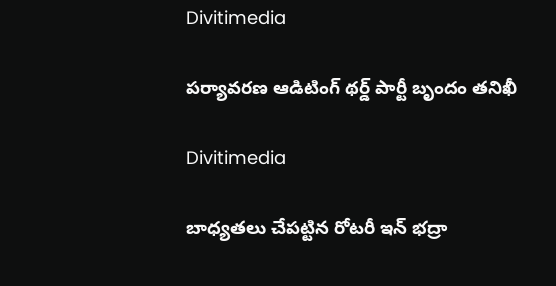Divitimedia

పర్యావరణ ఆడిటింగ్ థర్డ్ పార్టీ బృందం తనిఖీ

Divitimedia

బాధ్యతలు చేపట్టిన రోటరీ ఇన్ భద్రా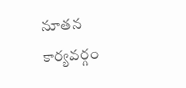నూతన కార్యవర్గం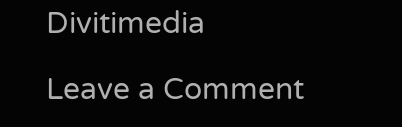Divitimedia

Leave a Comment